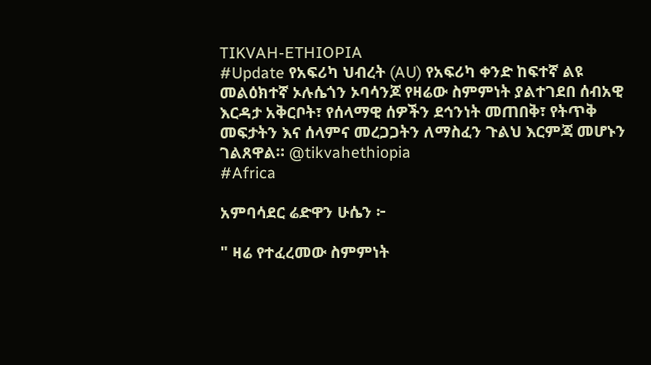TIKVAH-ETHIOPIA
#Update የአፍሪካ ህብረት (AU) የአፍሪካ ቀንድ ከፍተኛ ልዩ መልዕክተኛ ኦሉሴጎን ኦባሳንጆ የዛሬው ስምምነት ያልተገደበ ሰብአዊ እርዳታ አቅርቦት፣ የሰላማዊ ሰዎችን ደኅንነት መጠበቅ፣ የትጥቅ መፍታትን እና ሰላምና መረጋጋትን ለማስፈን ጉልህ እርምጃ መሆኑን ገልጸዋል። @tikvahethiopia
#Africa

አምባሳደር ሬድዋን ሁሴን ፦

" ዛሬ የተፈረመው ስምምነት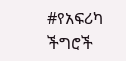#የአፍሪካ ችግሮች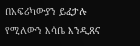በአፍሪካውያን ይፈታሉ የሚለውን እሳቤ እንዲጸና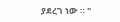ያደረገ ነው ። "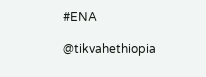#ENA

@tikvahethiopia